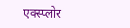एक्स्प्लोर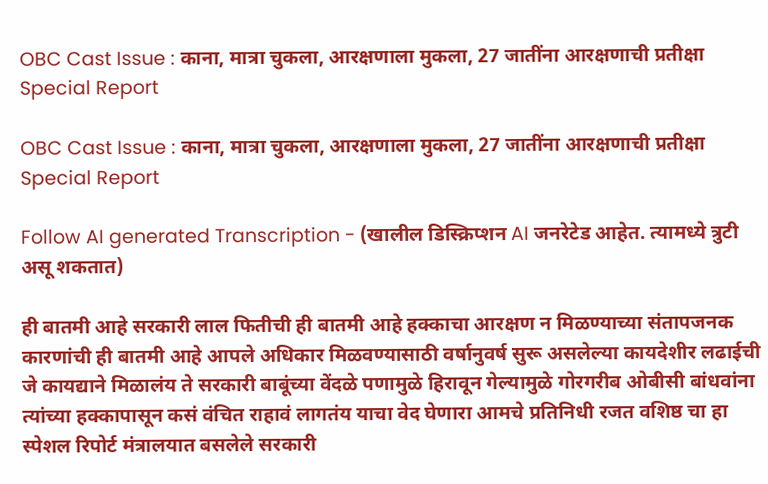OBC Cast Issue : काना, मात्रा चुकला, आरक्षणाला मुकला, 27 जातींना आरक्षणाची प्रतीक्षा Special Report

OBC Cast Issue : काना, मात्रा चुकला, आरक्षणाला मुकला, 27 जातींना आरक्षणाची प्रतीक्षा Special Report

Follow AI generated Transcription - (खालील डिस्क्रिप्शन AI जनरेटेड आहेत. त्यामध्ये त्रुटी असू शकतात)

ही बातमी आहे सरकारी लाल फितीची ही बातमी आहे हक्काचा आरक्षण न मिळण्याच्या संतापजनक कारणांची ही बातमी आहे आपले अधिकार मिळवण्यासाठी वर्षानुवर्ष सुरू असलेल्या कायदेशीर लढाईची जे कायद्याने मिळालंय ते सरकारी बाबूंच्या वेंदळे पणामुळे हिरावून गेल्यामुळे गोरगरीब ओबीसी बांधवांना त्यांच्या हक्कापासून कसं वंचित राहावं लागतंय याचा वेद घेणारा आमचे प्रतिनिधी रजत वशिष्ठ चा हा स्पेशल रिपोर्ट मंत्रालयात बसलेले सरकारी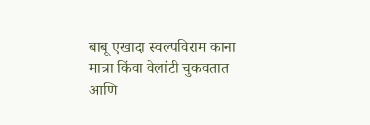बाबू एखादा स्वल्पविराम काना मात्रा किंवा वेलांटी चुकवतात आणि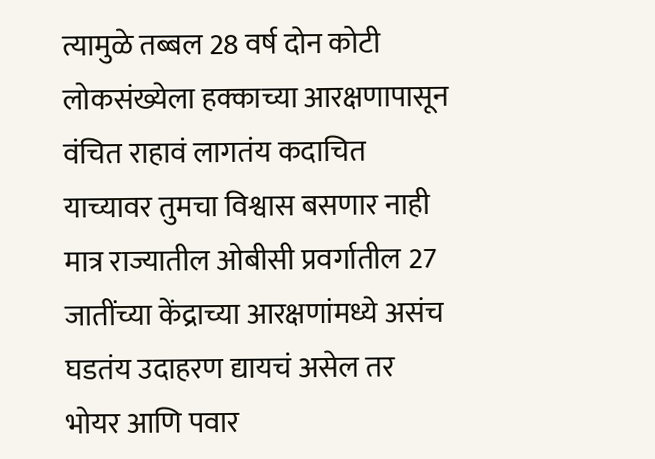त्यामुळे तब्बल 28 वर्ष दोन कोटी लोकसंख्येला हक्काच्या आरक्षणापासून वंचित राहावं लागतंय कदाचित याच्यावर तुमचा विश्वास बसणार नाही मात्र राज्यातील ओबीसी प्रवर्गातील 27 जातींच्या केंद्राच्या आरक्षणांमध्ये असंच घडतंय उदाहरण द्यायचं असेल तर भोयर आणि पवार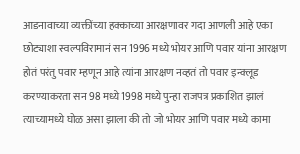आडनावाच्या व्यक्तींच्या हक्काच्या आरक्षणावर गदा आणली आहे एका छोट्याशा स्वल्पविरामानं सन 1996 मध्ये भोयर आणि पवार यांना आरक्षण होतं परंतु पवार म्हणून आहे त्यांना आरक्षण नव्हतं तो पवार इन्क्लूड करण्याकरता सन 98 मध्ये 1998 मध्ये पुन्हा राजपत्र प्रकाशित झालं त्याच्यामध्ये घोळ असा झाला की तो जो भोयर आणि पवार मध्ये कामा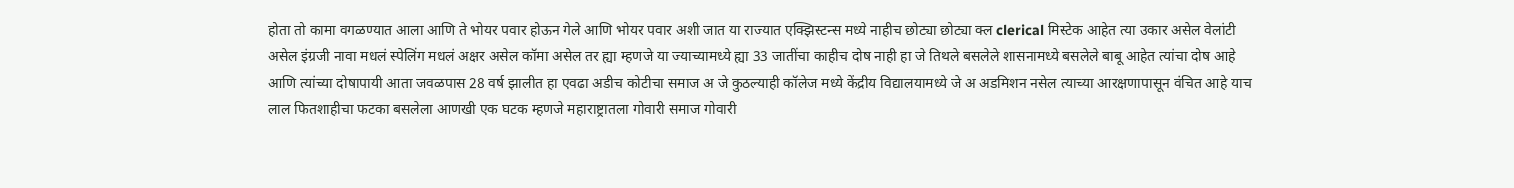होता तो कामा वगळण्यात आला आणि ते भोयर पवार होऊन गेले आणि भोयर पवार अशी जात या राज्यात एक्झिस्टन्स मध्ये नाहीच छोट्या छोट्या क्ल clerical मिस्टेक आहेत त्या उकार असेल वेलांटी असेल इंग्रजी नावा मधलं स्पेलिंग मधलं अक्षर असेल कॉमा असेल तर ह्या म्हणजे या ज्याच्यामध्ये ह्या 33 जातींचा काहीच दोष नाही हा जे तिथले बसलेले शासनामध्ये बसलेले बाबू आहेत त्यांचा दोष आहे आणि त्यांच्या दोषापायी आता जवळपास 28 वर्ष झालीत हा एवढा अडीच कोटीचा समाज अ जे कुठल्याही कॉलेज मध्ये केंद्रीय विद्यालयामध्ये जे अ अडमिशन नसेल त्याच्या आरक्षणापासून वंचित आहे याच लाल फितशाहीचा फटका बसलेला आणखी एक घटक म्हणजे महाराष्ट्रातला गोवारी समाज गोवारी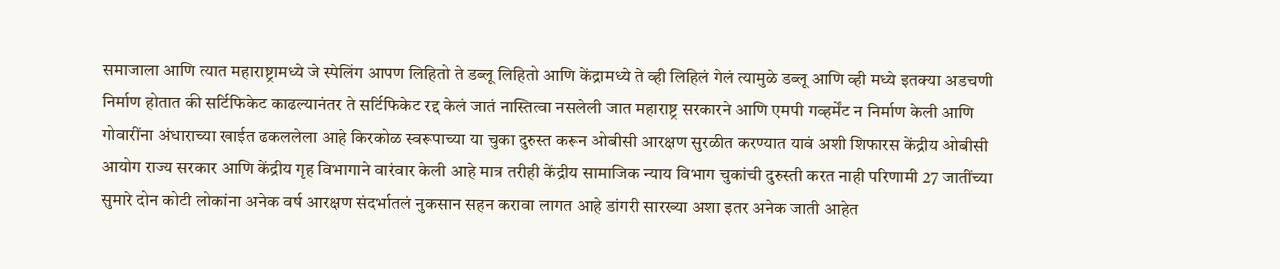समाजाला आणि त्यात महाराष्ट्रामध्ये जे स्पेलिंग आपण लिहितो ते डब्लू लिहितो आणि केंद्रामध्ये ते व्ही लिहिलं गेलं त्यामुळे डब्लू आणि व्ही मध्ये इतक्या अडचणी निर्माण होतात की सर्टिफिकेट काढल्यानंतर ते सर्टिफिकेट रद्द केलं जातं नास्तित्वा नसलेली जात महाराष्ट्र सरकारने आणि एमपी गव्हर्मेंट न निर्माण केली आणि गोवारींना अंधाराच्या खाईत ढकललेला आहे किरकोळ स्वरूपाच्या या चुका दुरुस्त करून ओबीसी आरक्षण सुरळीत करण्यात यावं अशी शिफारस केंद्रीय ओबीसी आयोग राज्य सरकार आणि केंद्रीय गृह विभागाने वारंवार केली आहे मात्र तरीही केंद्रीय सामाजिक न्याय विभाग चुकांची दुरुस्ती करत नाही परिणामी 27 जातींच्या सुमारे दोन कोटी लोकांना अनेक वर्ष आरक्षण संदर्भातलं नुकसान सहन करावा लागत आहे डांगरी सारख्या अशा इतर अनेक जाती आहेत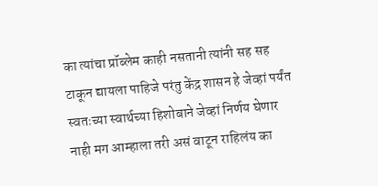का त्यांचा प्रॉब्लेम काही नसतानी त्यांनी सह सह टाकून द्यायला पाहिजे परंतु केंद्र शासन हे जेव्हां पर्यंत स्वतःच्या स्वार्थच्या हिशोबाने जेव्हां निर्णय घेणार नाही मग आम्हाला तरी असं वाटून राहिलंय का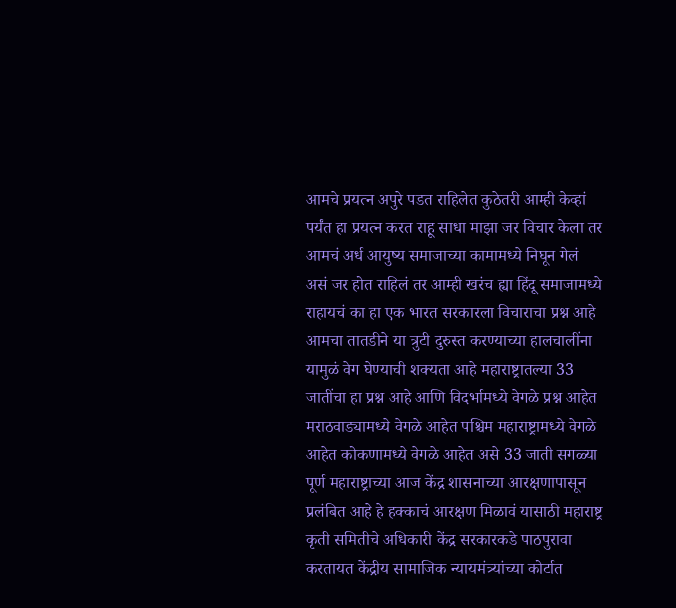आमचे प्रयत्न अपुरे पडत राहिलेत कुठेतरी आम्ही केव्हां पर्यंत हा प्रयत्न करत राहू साधा माझा जर विचार केला तर आमचं अर्ध आयुष्य समाजाच्या कामामध्ये निघून गेलं असं जर होत राहिलं तर आम्ही खरंच ह्या हिंदू समाजामध्ये राहायचं का हा एक भारत सरकारला विचाराचा प्रश्न आहे आमचा तातडीने या त्रुटी दुरुस्त करण्याच्या हालचालींना यामुळं वेग घेण्याची शक्यता आहे महाराष्ट्रातल्या 33 जातींचा हा प्रश्न आहे आणि विदर्भामध्ये वेगळे प्रश्न आहेत मराठवाड्यामध्ये वेगळे आहेत पश्चिम महाराष्ट्रामध्ये वेगळे आहेत कोकणामध्ये वेगळे आहेत असे 33 जाती सगळ्या पूर्ण महाराष्ट्राच्या आज केंद्र शासनाच्या आरक्षणापासून प्रलंबित आहे हे हक्काचं आरक्षण मिळावं यासाठी महाराष्ट्र कृती समितीचे अधिकारी केंद्र सरकारकडे पाठपुरावा करतायत केंद्रीय सामाजिक न्यायमंत्र्यांच्या कोर्टात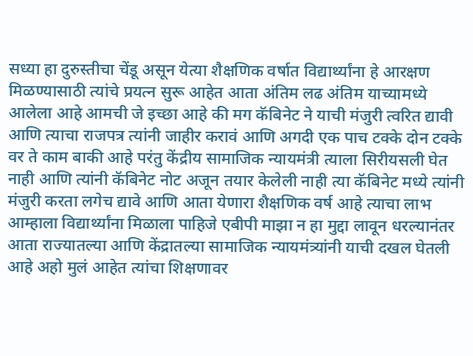सध्या हा दुरुस्तीचा चेंडू असून येत्या शैक्षणिक वर्षात विद्यार्थ्यांना हे आरक्षण मिळण्यासाठी त्यांचे प्रयत्न सुरू आहेत आता अंतिम लढ अंतिम याच्यामध्ये आलेला आहे आमची जे इच्छा आहे की मग कॅबिनेट ने याची मंजुरी त्वरित द्यावी आणि त्याचा राजपत्र त्यांनी जाहीर करावं आणि अगदी एक पाच टक्के दोन टक्के वर ते काम बाकी आहे परंतु केंद्रीय सामाजिक न्यायमंत्री त्याला सिरीयसली घेत नाही आणि त्यांनी कॅबिनेट नोट अजून तयार केलेली नाही त्या कॅबिनेट मध्ये त्यांनी मंजुरी करता लगेच द्यावे आणि आता येणारा शैक्षणिक वर्ष आहे त्याचा लाभ आम्हाला विद्यार्थ्यांना मिळाला पाहिजे एबीपी माझा न हा मुद्दा लावून धरल्यानंतर आता राज्यातल्या आणि केंद्रातल्या सामाजिक न्यायमंत्र्यांनी याची दखल घेतली आहे अहो मुलं आहेत त्यांचा शिक्षणावर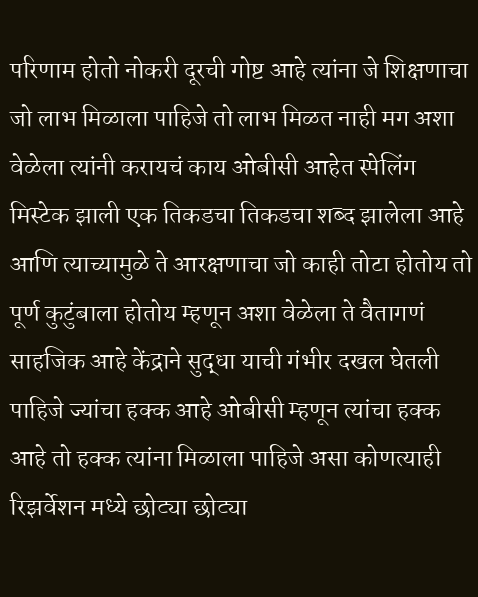परिणाम होतो नोकरी दूरची गोष्ट आहे त्यांना जे शिक्षणाचा जो लाभ मिळाला पाहिजे तो लाभ मिळत नाही मग अशा वेळेला त्यांनी करायचं काय ओबीसी आहेत स्पेलिंग मिस्टेक झाली एक तिकडचा तिकडचा शब्द झालेला आहे आणि त्याच्यामुळे ते आरक्षणाचा जो काही तोटा होतोय तो पूर्ण कुटुंबाला होतोय म्हणून अशा वेळेला ते वैतागणं साहजिक आहे केंद्राने सुद्धा याची गंभीर दखल घेतली पाहिजे ज्यांचा हक्क आहे ओबीसी म्हणून त्यांचा हक्क आहे तो हक्क त्यांना मिळाला पाहिजे असा कोणत्याही रिझर्वेशन मध्ये छोट्या छोट्या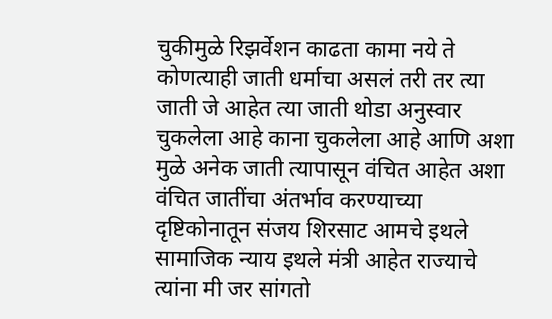चुकीमुळे रिझर्वेशन काढता कामा नये ते कोणत्याही जाती धर्माचा असलं तरी तर त्या जाती जे आहेत त्या जाती थोडा अनुस्वार चुकलेला आहे काना चुकलेला आहे आणि अशा मुळे अनेक जाती त्यापासून वंचित आहेत अशा वंचित जातींचा अंतर्भाव करण्याच्या दृष्टिकोनातून संजय शिरसाट आमचे इथले सामाजिक न्याय इथले मंत्री आहेत राज्याचे त्यांना मी जर सांगतो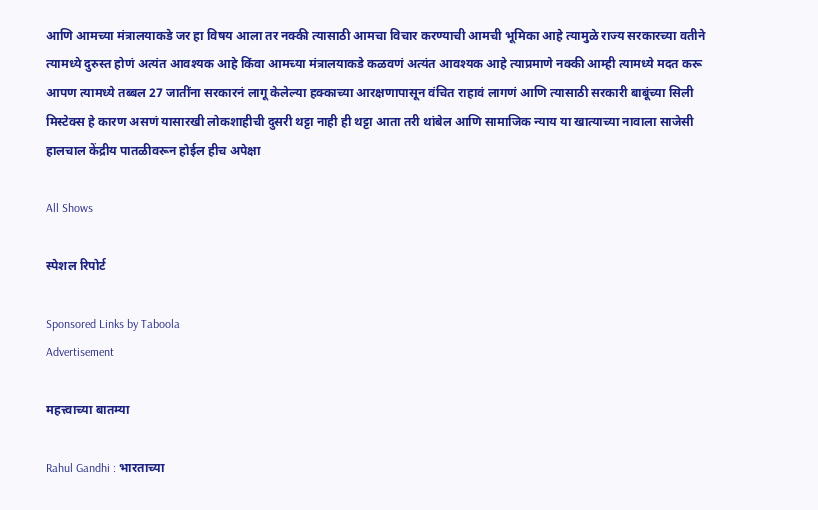आणि आमच्या मंत्रालयाकडे जर हा विषय आला तर नक्की त्यासाठी आमचा विचार करण्याची आमची भूमिका आहे त्यामुळे राज्य सरकारच्या वतीने त्यामध्ये दुरुस्त होणं अत्यंत आवश्यक आहे किंवा आमच्या मंत्रालयाकडे कळवणं अत्यंत आवश्यक आहे त्याप्रमाणे नक्की आम्ही त्यामध्ये मदत करू आपण त्यामध्ये तब्बल 27 जातींना सरकारनं लागू केलेल्या हक्काच्या आरक्षणापासून वंचित राहावं लागणं आणि त्यासाठी सरकारी बाबूंच्या सिली मिस्टेक्स हे कारण असणं यासारखी लोकशाहीची दुसरी थट्टा नाही ही थट्टा आता तरी थांबेल आणि सामाजिक न्याय या खात्याच्या नावाला साजेसी हालचाल केंद्रीय पातळीवरून होईल हीच अपेक्षा

All Shows

स्पेशल रिपोर्ट

Sponsored Links by Taboola
Advertisement

महत्त्वाच्या बातम्या

Rahul Gandhi : भारताच्या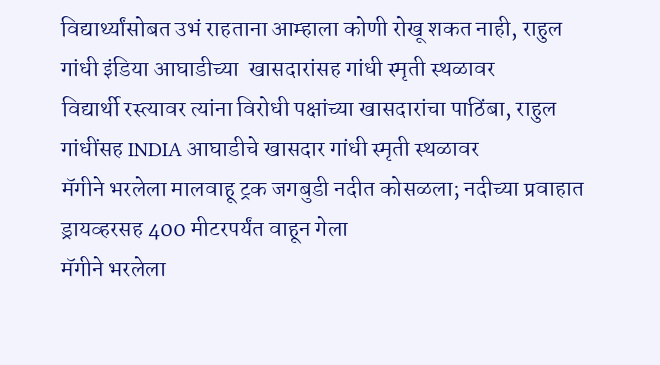विद्यार्थ्यांसोबत उभं राहताना आम्हाला कोणी रोखू शकत नाही, राहुल गांधी इंडिया आघाडीच्या  खासदारांसह गांधी स्मृती स्थळावर
विद्यार्थी रस्त्यावर त्यांना विरोधी पक्षांच्या खासदारांचा पाठिंबा, राहुल गांधींसह INDIA आघाडीचे खासदार गांधी स्मृती स्थळावर
मॅगीने भरलेला मालवाहू ट्रक जगबुडी नदीत कोसळला; नदीच्या प्रवाहात ड्रायव्हरसह 400 मीटरपर्यंत वाहून गेला
मॅगीने भरलेला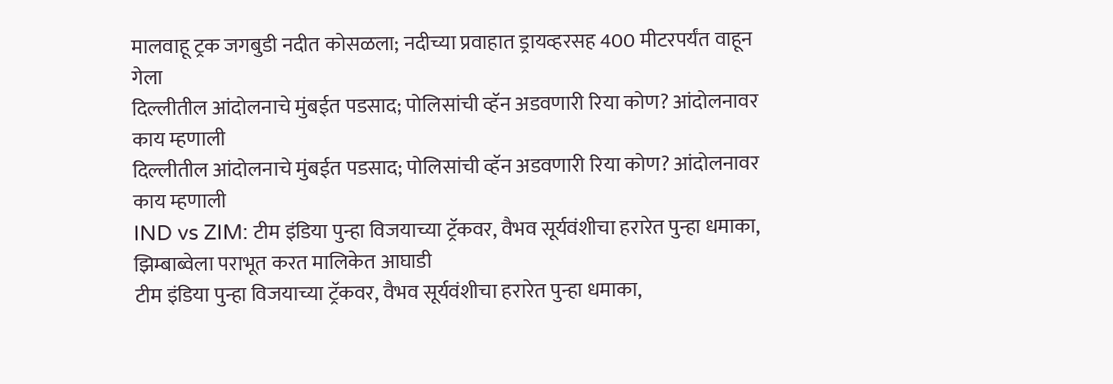मालवाहू ट्रक जगबुडी नदीत कोसळला; नदीच्या प्रवाहात ड्रायव्हरसह 400 मीटरपर्यंत वाहून गेला
दिल्लीतील आंदोलनाचे मुंबईत पडसाद; पोलिसांची व्हॅन अडवणारी रिया कोण? आंदोलनावर काय म्हणाली
दिल्लीतील आंदोलनाचे मुंबईत पडसाद; पोलिसांची व्हॅन अडवणारी रिया कोण? आंदोलनावर काय म्हणाली
IND vs ZIM: टीम इंडिया पुन्हा विजयाच्या ट्रॅकवर, वैभव सूर्यवंशीचा हरारेत पुन्हा धमाका, झिम्बाब्वेला पराभूत करत मालिकेत आघाडी
टीम इंडिया पुन्हा विजयाच्या ट्रॅकवर, वैभव सूर्यवंशीचा हरारेत पुन्हा धमाका,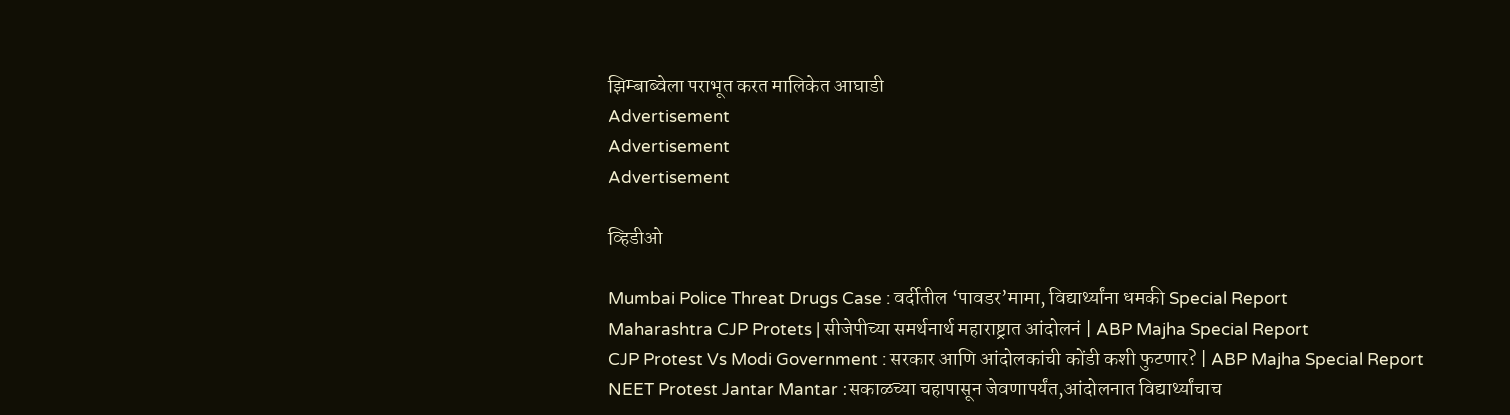झिम्बाब्वेला पराभूत करत मालिकेत आघाडी
Advertisement
Advertisement
Advertisement

व्हिडीओ

Mumbai Police Threat Drugs Case : वर्दीतील ‘पावडर’मामा, विद्यार्थ्यांना धमकी Special Report
Maharashtra CJP Protets | सीजेपीच्या समर्थनार्थ महाराष्ट्रात आंदोलनं | ABP Majha Special Report
CJP Protest Vs Modi Government : सरकार आणि आंदोलकांची कोंडी कशी फुटणार? | ABP Majha Special Report
NEET Protest Jantar Mantar :सकाळच्या चहापासून जेवणापर्यंत,आंदोलनात विद्यार्थ्यांचाच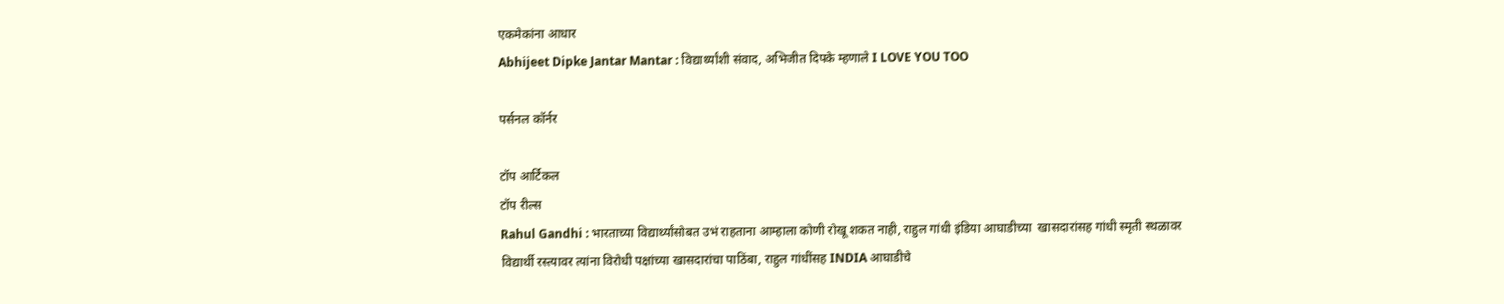एकमेकांना आधार
Abhijeet Dipke Jantar Mantar : विद्यार्थ्यांशी संवाद, अभिजीत दिपके म्हणाले I LOVE YOU TOO

पर्सनल कॉर्नर

टॉप आर्टिकल
टॉप रील्स
Rahul Gandhi : भारताच्या विद्यार्थ्यांसोबत उभं राहताना आम्हाला कोणी रोखू शकत नाही, राहुल गांधी इंडिया आघाडीच्या  खासदारांसह गांधी स्मृती स्थळावर
विद्यार्थी रस्त्यावर त्यांना विरोधी पक्षांच्या खासदारांचा पाठिंबा, राहुल गांधींसह INDIA आघाडीचे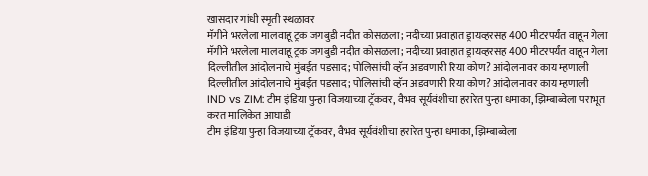खासदार गांधी स्मृती स्थळावर
मॅगीने भरलेला मालवाहू ट्रक जगबुडी नदीत कोसळला; नदीच्या प्रवाहात ड्रायव्हरसह 400 मीटरपर्यंत वाहून गेला
मॅगीने भरलेला मालवाहू ट्रक जगबुडी नदीत कोसळला; नदीच्या प्रवाहात ड्रायव्हरसह 400 मीटरपर्यंत वाहून गेला
दिल्लीतील आंदोलनाचे मुंबईत पडसाद; पोलिसांची व्हॅन अडवणारी रिया कोण? आंदोलनावर काय म्हणाली
दिल्लीतील आंदोलनाचे मुंबईत पडसाद; पोलिसांची व्हॅन अडवणारी रिया कोण? आंदोलनावर काय म्हणाली
IND vs ZIM: टीम इंडिया पुन्हा विजयाच्या ट्रॅकवर, वैभव सूर्यवंशीचा हरारेत पुन्हा धमाका, झिम्बाब्वेला पराभूत करत मालिकेत आघाडी
टीम इंडिया पुन्हा विजयाच्या ट्रॅकवर, वैभव सूर्यवंशीचा हरारेत पुन्हा धमाका, झिम्बाब्वेला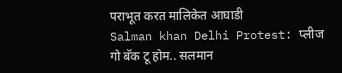पराभूत करत मालिकेत आघाडी
Salman khan Delhi Protest: प्लीज गो बॅक टू होम.. सलमान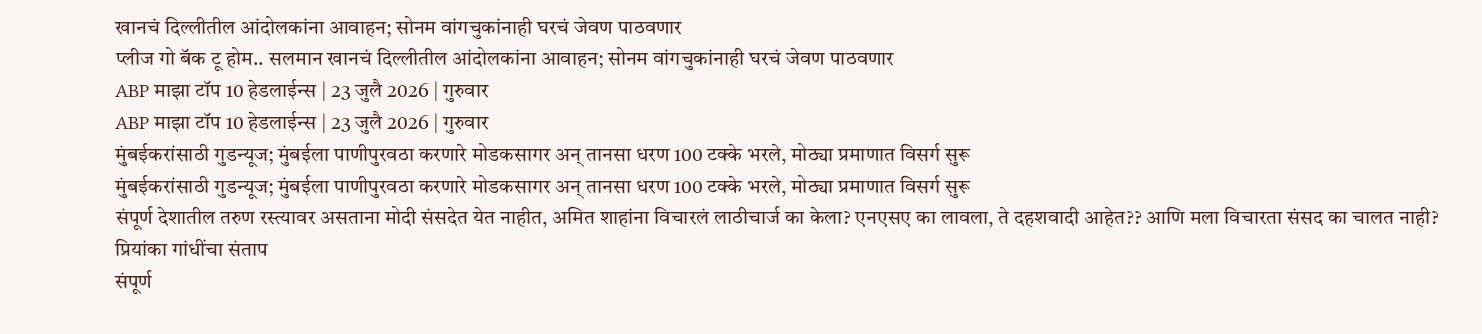खानचं दिल्लीतील आंदोलकांना आवाहन; सोनम वांगचुकांनाही घरचं जेवण पाठवणार
प्लीज गो बॅक टू होम.. सलमान खानचं दिल्लीतील आंदोलकांना आवाहन; सोनम वांगचुकांनाही घरचं जेवण पाठवणार
ABP माझा टॉप 10 हेडलाईन्स | 23 जुलै 2026 | गुरुवार
ABP माझा टॉप 10 हेडलाईन्स | 23 जुलै 2026 | गुरुवार
मुंबईकरांसाठी गुडन्यूज; मुंबईला पाणीपुरवठा करणारे मोडकसागर अन् तानसा धरण 100 टक्के भरले, मोठ्या प्रमाणात विसर्ग सुरू
मुंबईकरांसाठी गुडन्यूज; मुंबईला पाणीपुरवठा करणारे मोडकसागर अन् तानसा धरण 100 टक्के भरले, मोठ्या प्रमाणात विसर्ग सुरू
संपूर्ण देशातील तरुण रस्त्यावर असताना मोदी संसदेत येत नाहीत, अमित शाहांना विचारलं लाठीचार्ज का केला? एनएसए का लावला, ते दहशवादी आहेत?? आणि मला विचारता संसद का चालत नाही? प्रियांका गांधींचा संताप
संपूर्ण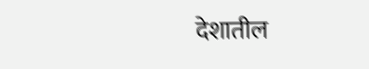देशातील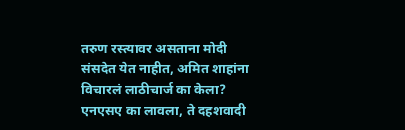तरुण रस्त्यावर असताना मोदी संसदेत येत नाहीत, अमित शाहांना विचारलं लाठीचार्ज का केला? एनएसए का लावला, ते दहशवादी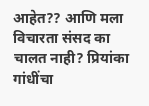आहेत?? आणि मला विचारता संसद का चालत नाही? प्रियांका गांधींचा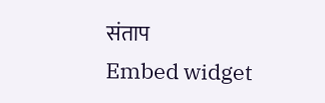संताप
Embed widget